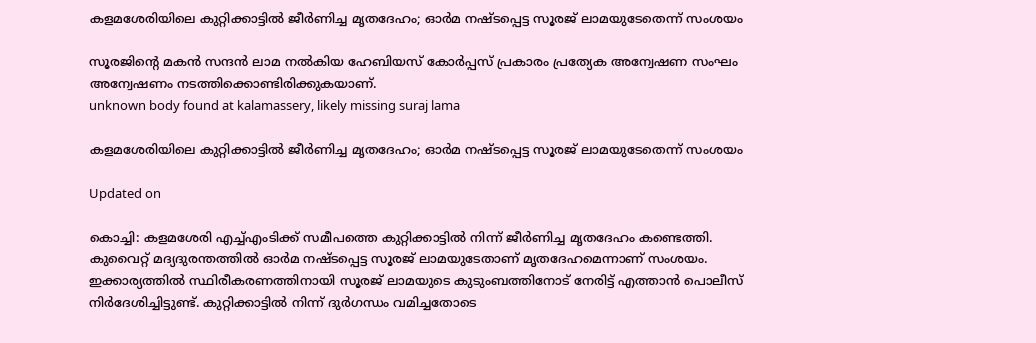കളമശേരിയിലെ കുറ്റിക്കാട്ടിൽ ജീർണിച്ച മൃതദേഹം; ഓർമ നഷ്ടപ്പെട്ട സൂരജ് ലാമയുടേതെന്ന് സംശയം

സൂരജിന്‍റെ മകൻ സന്ദൻ ലാമ നൽകിയ ഹേബിയസ് കോർപ്പസ് പ്രകാരം പ്രത്യേക അന്വേഷണ സംഘം അന്വേഷണം നടത്തിക്കൊണ്ടിരിക്കുകയാണ്.
unknown body found at kalamassery, likely missing suraj lama

കളമശേരിയിലെ കുറ്റിക്കാട്ടിൽ ജീർണിച്ച മൃതദേഹം; ഓർമ നഷ്ടപ്പെട്ട സൂരജ് ലാമയുടേതെന്ന് സംശയം

Updated on

കൊച്ചി: കളമശേരി എച്ച്എംടിക്ക് സമീപത്തെ കുറ്റിക്കാട്ടിൽ നിന്ന് ജീർണിച്ച മൃതദേഹം കണ്ടെത്തി. കുവൈറ്റ് മദ്യദുരന്തത്തിൽ ഓർമ നഷ്ടപ്പെട്ട സൂരജ് ലാമയുടേതാണ് മൃതദേഹമെന്നാണ് സംശയം. ഇക്കാര്യത്തിൽ സ്ഥിരീകരണത്തിനായി സൂരജ് ലാമയുടെ കുടുംബത്തിനോട് നേരിട്ട് എത്താൻ പൊലീസ് നിർദേശിച്ചിട്ടുണ്ട്. കുറ്റിക്കാട്ടിൽ നിന്ന് ദുർഗന്ധം വമിച്ചതോടെ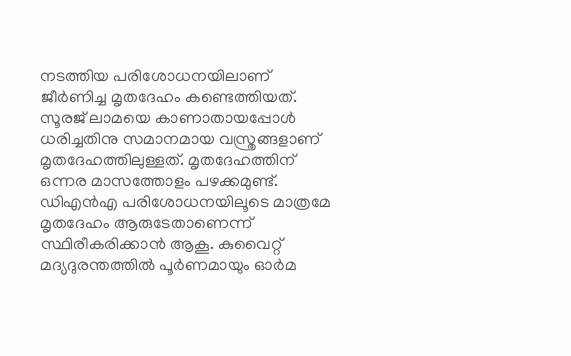നടത്തിയ പരിശോധനയിലാണ് ജീർണിച്ച മൃതദേഹം കണ്ടെത്തിയത്. സൂരജ് ലാമയെ കാണാതായപ്പോൾ ധരിച്ചതിനു സമാനമായ വസ്ത്രങ്ങളാണ് മൃതദേഹത്തിലുള്ളത്. മൃതദേഹത്തിന് ഒന്നര മാസത്തോളം പഴക്കമുണ്ട്. ഡിഎൻഎ പരിശോധനയിലൂടെ മാത്രമേ മൃതദേഹം ആരുടേതാണെന്ന് സ്ഥിരീകരിക്കാൻ ആകൂ. കുവൈറ്റ് മദ‌്യദുരന്തത്തിൽ പൂർണമായും ഓർമ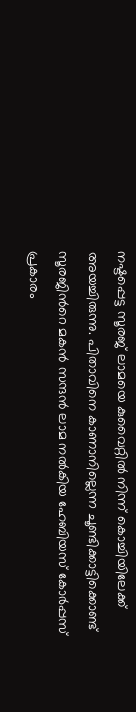നഷ്ടപ്പെട്ട സൂരജ് ലാമയെ കുവൈറ്റിൽ നിന്ന് കൊച്ചിയിലേക്ക് അയച്ചിരുന്നു. പിതാവിനെ കാണാനില്ലെന്ന ചൂണ്ടിക്കാട്ടിക്കൊണ്ട് സൂരജിന്‍റെ മകൻ സന്ദൻ ലാമ നൽകിയ ഹേബിയസ് കോർപ്പസ് പ്രകാരം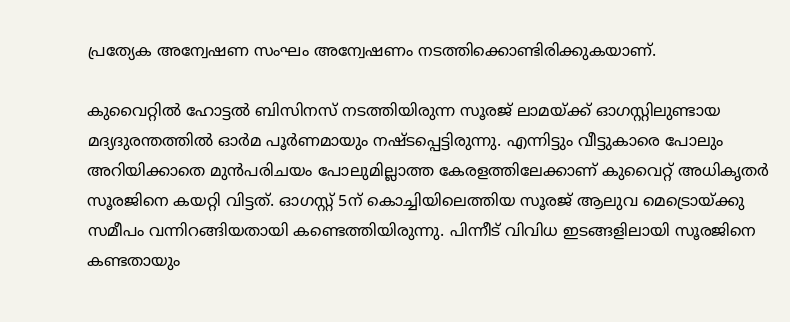പ്രത്യേക അന്വേഷണ സംഘം അന്വേഷണം നടത്തിക്കൊണ്ടിരിക്കുകയാണ്.

കുവൈറ്റിൽ ഹോട്ടൽ ബിസിനസ് നടത്തിയിരുന്ന സൂരജ് ലാമയ്ക്ക് ഓഗസ്റ്റിലുണ്ടായ മദ്യദുരന്തത്തിൽ ഓർമ പൂർണമായും നഷ്ടപ്പെട്ടിരുന്നു. എന്നിട്ടും വീട്ടുകാരെ പോലും അറിയിക്കാതെ മുൻപരിചയം പോലുമില്ലാത്ത കേരളത്തിലേക്കാണ് കുവൈറ്റ് അധികൃതർ സൂരജിനെ കയറ്റി വിട്ടത്. ഓഗസ്റ്റ് 5ന് കൊച്ചിയിലെത്തിയ സൂരജ് ആലുവ മെട്രൊയ്ക്കു സമീപം വന്നിറങ്ങിയതായി കണ്ടെത്തിയിരുന്നു. പിന്നീട് വിവിധ ഇടങ്ങളിലായി സൂരജിനെ കണ്ടതായും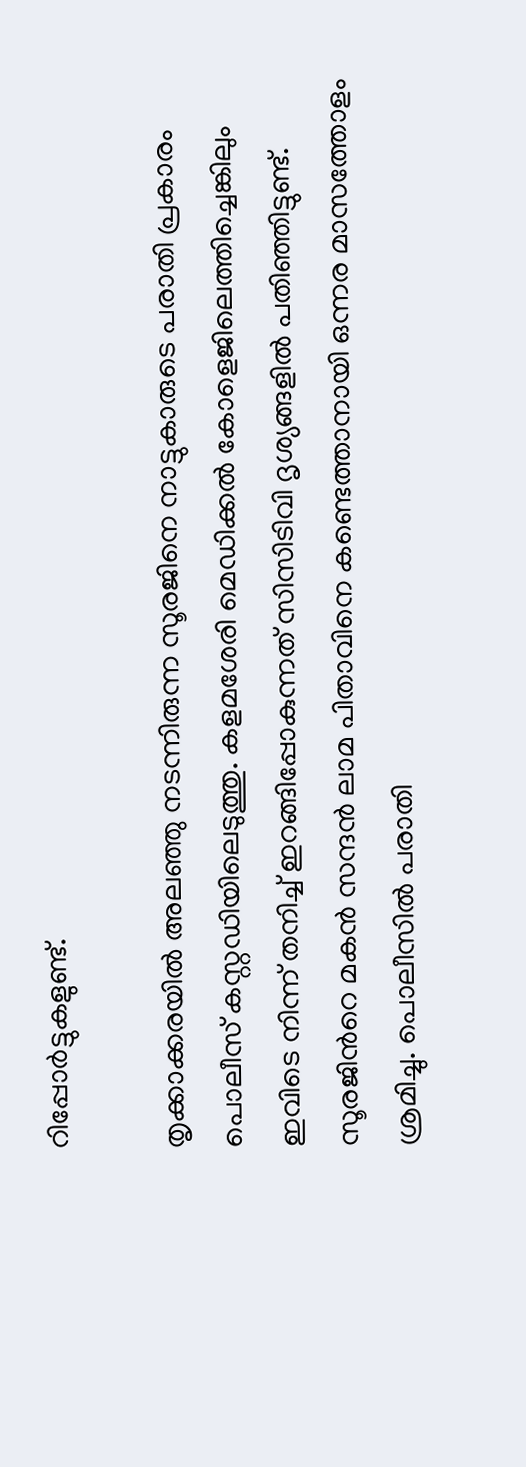റിപ്പോർട്ടുകളുണ്ട്.

തൃക്കാക്കരയിൽ അലഞ്ഞു നടന്നിരുന്ന സൂരജിനെ നാട്ടുകാരുടെ പരാതി പ്രകാരം പൊലീസ് കസ്റ്റഡിയിലെടുത്തു. കളമശേരി മെഡിക്കൽ കോളെജിലെത്തിച്ചെങ്കിലും ഇവിടെ നിന്ന് തനിച്ച് ഇറങ്ങിപ്പോകുന്നത് സിസിടിവി ദൃശ്യങ്ങളിൽ പതിഞ്ഞിട്ടുണ്ട്. സൂരജിന്‍റെ മകൻ സന്ദൻ ലാമ പിതാവിനെ കണ്ടെത്താനായി ഒന്നര മാസത്തോളം ശ്രമിച്ചു. പൊലീസിൽ പരാതി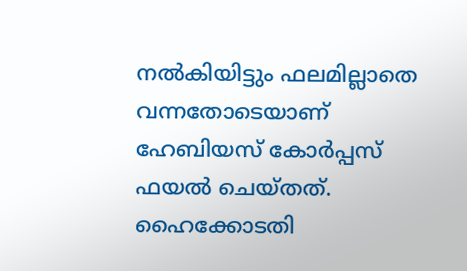നൽകിയിട്ടും ഫലമില്ലാതെ വന്നതോടെയാണ് ഹേബിയസ് കോർപ്പസ് ഫയൽ ചെയ്തത്. ഹൈക്കോടതി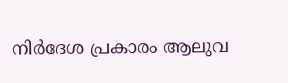നിർദേശ പ്രകാരം ആലുവ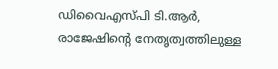ഡിവൈഎസ്പി ടി.ആർ, രാജേഷിന്‍റെ നേതൃത്വത്തിലുള്ള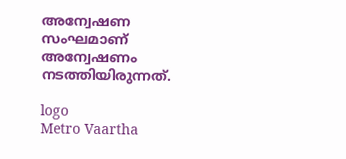അന്വേഷണ സംഘമാണ് അന്വേഷണം നടത്തിയിരുന്നത്.

logo
Metro Vaartha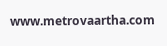www.metrovaartha.com